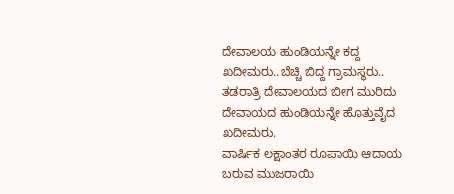ದೇವಾಲಯ ಹುಂಡಿಯನ್ನೇ ಕದ್ದ ಖದೀಮರು..ಬೆಚ್ಚಿ ಬಿದ್ದ ಗ್ರಾಮಸ್ಥರು..
ತಡರಾತ್ರಿ ದೇವಾಲಯದ ಬೀಗ ಮುರಿದು ದೇವಾಯದ ಹುಂಡಿಯನ್ನೇ ಹೊತ್ತುವೈದ ಖದೀಮರು.
ವಾರ್ಷಿಕ ಲಕ್ಷಾಂತರ ರೂಪಾಯಿ ಆದಾಯ ಬರುವ ಮುಜರಾಯಿ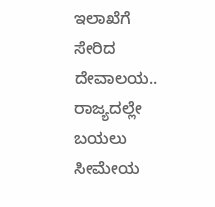ಇಲಾಖೆಗೆ ಸೇರಿದ ದೇವಾಲಯ..
ರಾಜ್ಯದಲ್ಲೇ ಬಯಲು ಸೀಮೇಯ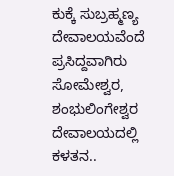ಕುಕ್ಕೆ ಸುಬ್ರಹ್ಮಣ್ಯ ದೇವಾಲಯವೆಂದೆ ಪ್ರಸಿದ್ದವಾಗಿರು ಸೋಮೇಶ್ವರ, ಶಂಭುಲಿಂಗೇಶ್ವರ ದೇವಾಲಯದಲ್ಲಿ ಕಳತನ..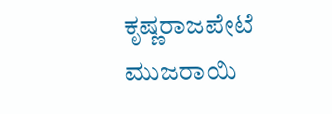ಕೃಷ್ಣರಾಜಪೇಟೆ ಮುಜರಾಯಿ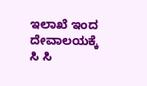ಇಲಾಖೆ ಇಂದ ದೇವಾಲಯಕ್ಕೆ ಸಿ ಸಿ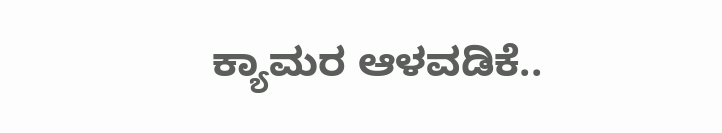ಕ್ಯಾಮರ ಆಳವಡಿಕೆ..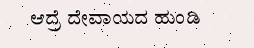ಆದ್ರೆ ದೇವಾಯದ ಹುಂಡಿ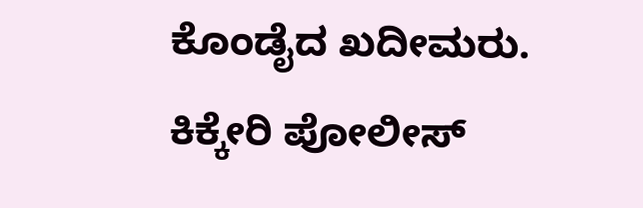ಕೊಂಡೈದ ಖದೀಮರು.
ಕಿಕ್ಕೇರಿ ಪೋಲೀಸ್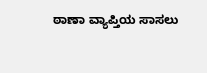ಠಾಣಾ ವ್ಯಾಪ್ತಿಯ ಸಾಸಲು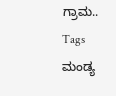ಗ್ರಾಮ..
Tags
ಮಂಡ್ಯ